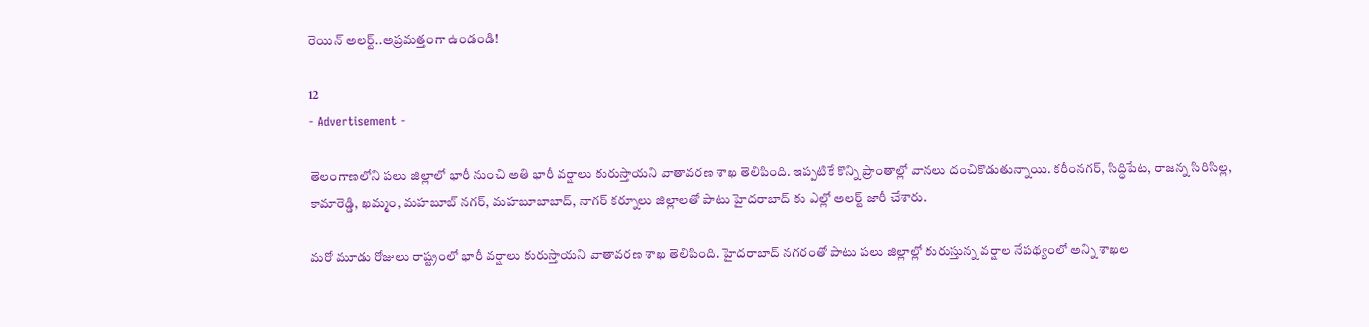రెయిన్ అలర్ట్..అప్రమత్తంగా ఉండండి!

12
- Advertisement -

తెలంగాణలోని పలు జిల్లాలో భారీ నుంచి అతి భారీ వర్షాలు కురుస్తాయని వాతావరణ శాఖ తెలిపింది. ఇప్పటికే కొన్ని ప్రాంతాల్లో వానలు దంచికొడుతున్నాయి. కరీంనగర్, సిద్ధిపేట, రాజన్న సిరిసిల్ల, కామారెడ్డి, ఖమ్మం, మహబూబ్ నగర్, మహబూబాబాద్, నాగర్ కర్నూలు జిల్లాలతో పాటు హైదరాబాద్ కు ఎల్లో అలర్ట్ జారీ చేశారు.

మరో మూడు రోజులు రాష్ట్రంలో భారీ వర్షాలు కురుస్తాయని వాతావరణ శాఖ తెలిపింది. హైద‌రాబాద్ న‌గ‌రంతో పాటు పలు జిల్లాల్లో కురుస్తున్న వ‌ర్షాల నేప‌థ్యంలో అన్ని శాఖ‌ల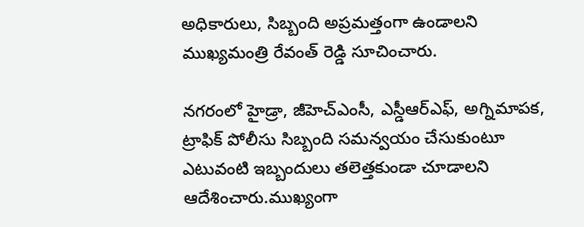అధికారులు, సిబ్బంది అప్ర‌మ‌త్తంగా ఉండాల‌ని ముఖ్య‌మంత్రి రేవంత్ రెడ్డి సూచించారు.

నగరంలో హైడ్రా, జీహెచ్ఎంసీ, ఎస్డీఆర్ఎఫ్‌, అగ్నిమాప‌క‌, ట్రాఫిక్ పోలీసు సిబ్బంది స‌మ‌న్వ‌యం చేసుకుంటూ ఎటువంటి ఇబ్బందులు త‌లెత్త‌కుండా చూడాల‌ని ఆదేశించారు.ముఖ్యంగా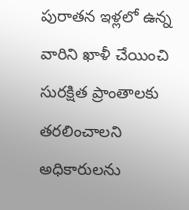పురాత‌న ఇళ్ల‌లో ఉన్న వారిని ఖాళీ చేయించి సుర‌క్షిత ప్రాంతాల‌కు త‌ర‌లించాల‌ని అధికారుల‌ను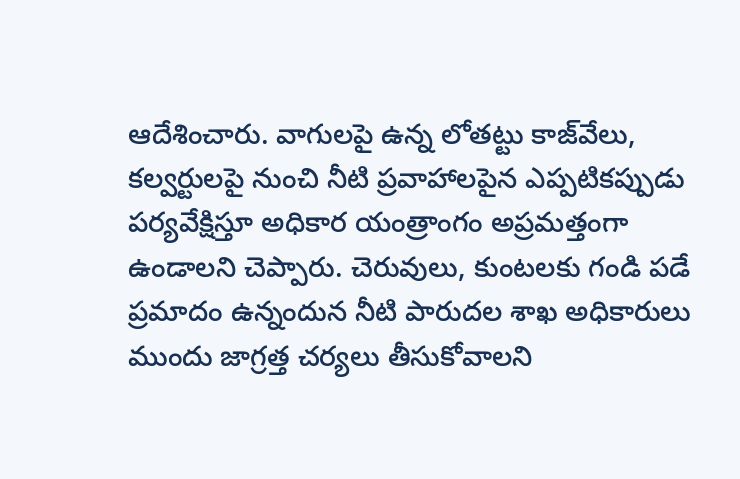ఆదేశించారు. వాగులపై ఉన్న లోత‌ట్టు కాజ్‌వేలు, క‌ల్వ‌ర్టుల‌పై నుంచి నీటి ప్ర‌వాహాలపైన ఎప్పటికప్పుడు పర్యవేక్షిస్తూ అధికార యంత్రాంగం అప్రమత్తంగా ఉండాలని చెప్పారు. చెరువులు, కుంటలకు గండి ప‌డే ప్ర‌మాదం ఉన్నందున నీటి పారుద‌ల శాఖ అధికారులు ముందు జాగ్ర‌త్త చ‌ర్య‌లు తీసుకోవాల‌ని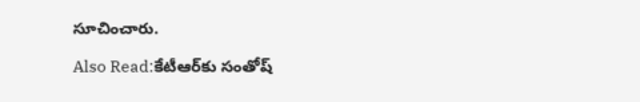సూచించారు.

Also Read:కేటీఆర్‌కు సంతోష్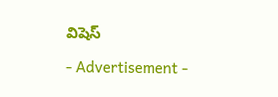విషెస్

- Advertisement -